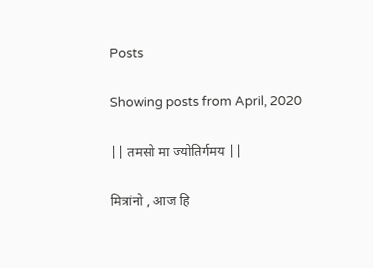Posts

Showing posts from April, 2020

|| तमसो मा ज्योतिर्गमय ||

मित्रांनो , आज हि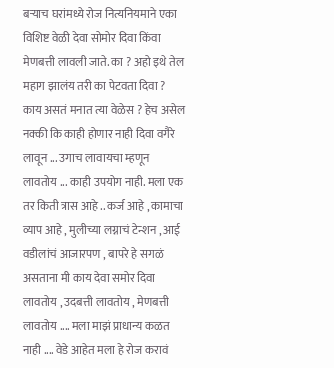बऱ्याच घरांमध्ये रोज नित्यनियमाने एका विशिष्ट वेळी देवा सोमोर दिवा किंवा मेणबत्ती लावली जाते. का ? अहो इथे तेल महाग झालंय तरी का पेटवता दिवा ? काय असतं मनात त्या वेळेस ? हेच असेल नक्की कि काही होणार नाही दिवा वगैरे लावून ... उगाच लावायचा म्हणून लावतोय ... काही उपयोग नाही. मला एक तर किती त्रास आहे .. कर्ज आहे , कामाचा व्याप आहे , मुलीच्या लग्नाचं टेन्शन , आई वडीलांचं आजारपण , बापरे हे सगळं असताना मी काय देवा समोर दिवा लावतोय , उदबत्ती लावतोय , मेणबत्ती लावतोय .... मला माझं प्राधान्य कळत नाही .... वेडे आहेत मला हे रोज करावं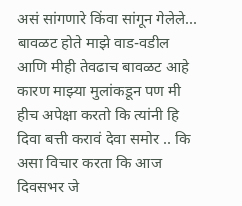असं सांगणारे किंवा सांगून गेलेले... बावळट होते माझे वाड-वडील आणि मीही तेवढाच बावळट आहे कारण माझ्या मुलांकडून पण मी हीच अपेक्षा करतो कि त्यांनी हि दिवा बत्ती करावं देवा समोर .. कि असा विचार करता कि आज दिवसभर जे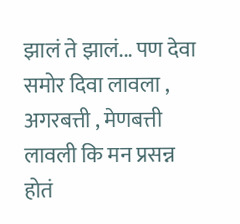झालं ते झालं... पण देवा समोर दिवा लावला , अगरबत्ती , मेणबत्ती लावली कि मन प्रसन्न होतं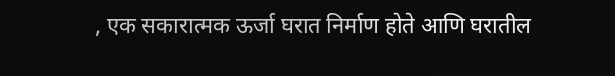, एक सकारात्मक ऊर्जा घरात निर्माण होते आणि घरातील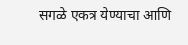सगळे एकत्र येण्याचा आणि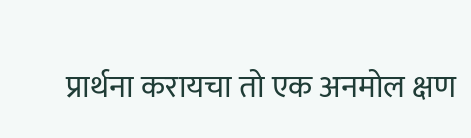प्रार्थना करायचा तो एक अनमोल क्षण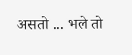असतो ... भले तो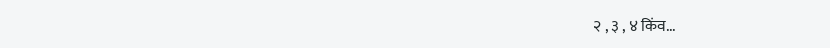२ , ३ , ४ किंव...